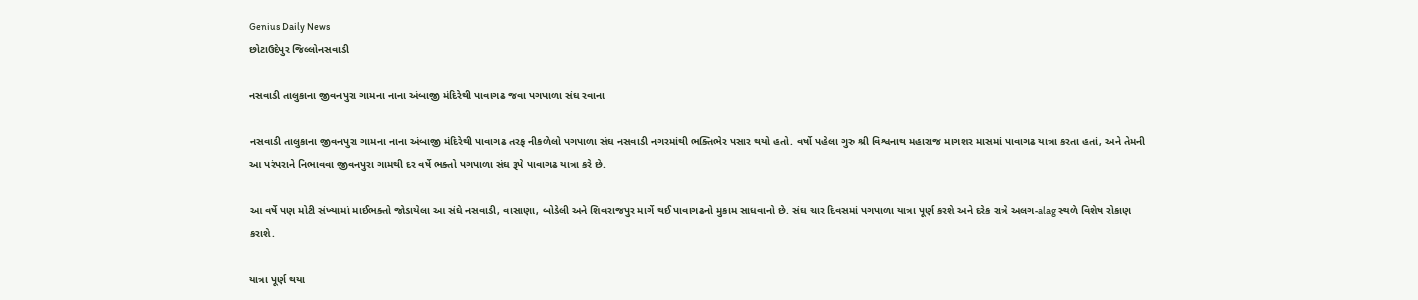Genius Daily News
છોટાઉદેપુર જિલ્લોનસવાડી

નસવાડી તાલુકાના જીવનપુરા ગામના નાના અંબાજી મંદિરેથી પાવાગઢ જવા પગપાળા સંઘ રવાના

નસવાડી તાલુકાના જીવનપુરા ગામના નાના અંબાજી મંદિરેથી પાવાગઢ તરફ નીકળેલો પગપાળા સંઘ નસવાડી નગરમાંથી ભક્તિભેર પસાર થયો હતો. વર્ષો પહેલા ગુરુ શ્રી વિશ્વનાથ મહારાજ માગશર માસમાં પાવાગઢ યાત્રા કરતા હતાં, અને તેમની આ પરંપરાને નિભાવવા જીવનપુરા ગામથી દર વર્ષે ભક્તો પગપાળા સંઘ રૂપે પાવાગઢ યાત્રા કરે છે.

આ વર્ષે પણ મોટી સંખ્યામાં માઈભક્તો જોડાયેલા આ સંઘે નસવાડી, વાસાણા, બોડેલી અને શિવરાજપુર માર્ગે થઈ પાવાગઢનો મુકામ સાધવાનો છે. સંઘ ચાર દિવસમાં પગપાળા યાત્રા પૂર્ણ કરશે અને દરેક રાત્રે અલગ-alag સ્થળે વિશેષ રોકાણ કરાશે.

યાત્રા પૂર્ણ થયા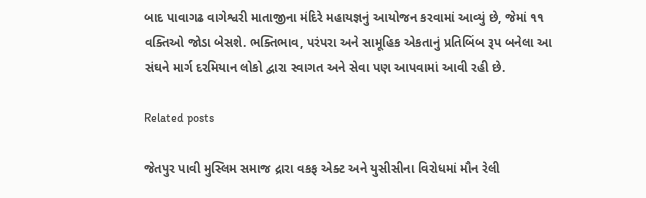બાદ પાવાગઢ વાગેશ્વરી માતાજીના મંદિરે મહાયજ્ઞનું આયોજન કરવામાં આવ્યું છે, જેમાં ૧૧ વક્તિઓ જોડા બેસશે. ભક્તિભાવ, પરંપરા અને સામૂહિક એકતાનું પ્રતિબિંબ રૂપ બનેલા આ સંઘને માર્ગ દરમિયાન લોકો દ્વારા સ્વાગત અને સેવા પણ આપવામાં આવી રહી છે.

Related posts

જેતપુર પાવી મુસ્લિમ સમાજ દ્રારા વકફ એક્ટ અને યુસીસીના વિરોધમાં મૌન રેલી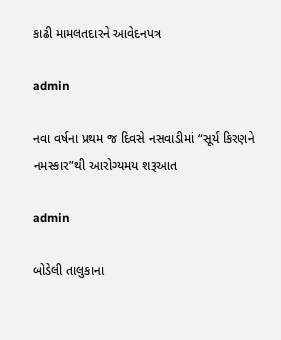કાઢી મામલતદારને આવેદનપત્ર

admin

નવા વર્ષના પ્રથમ જ દિવસે નસવાડીમાં “સૂર્ય કિરણને નમસ્કાર”થી આરોગ્યમય શરૂઆત

admin

બોડેલી તાલુકાના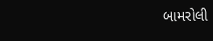બામરોલી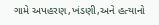ગામે અપહરણ,ખંડણી,અને હત્યાનો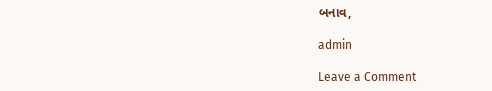બનાવ,

admin

Leave a Comment